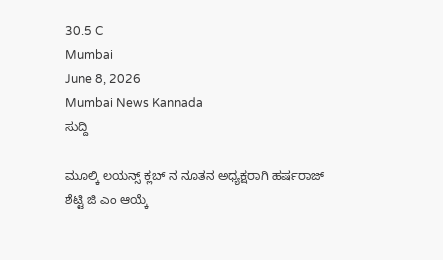30.5 C
Mumbai
June 8, 2026
Mumbai News Kannada
ಸುದ್ದಿ

ಮೂಲ್ಕಿ ಲಯನ್ಸ್ ಕ್ಲಬ್ ನ ನೂತನ ಅಧ್ಯಕ್ಷರಾಗಿ ಹರ್ಷರಾಜ್ ಶೆಟ್ಟಿ ಜಿ ಎಂ ಆಯ್ಕೆ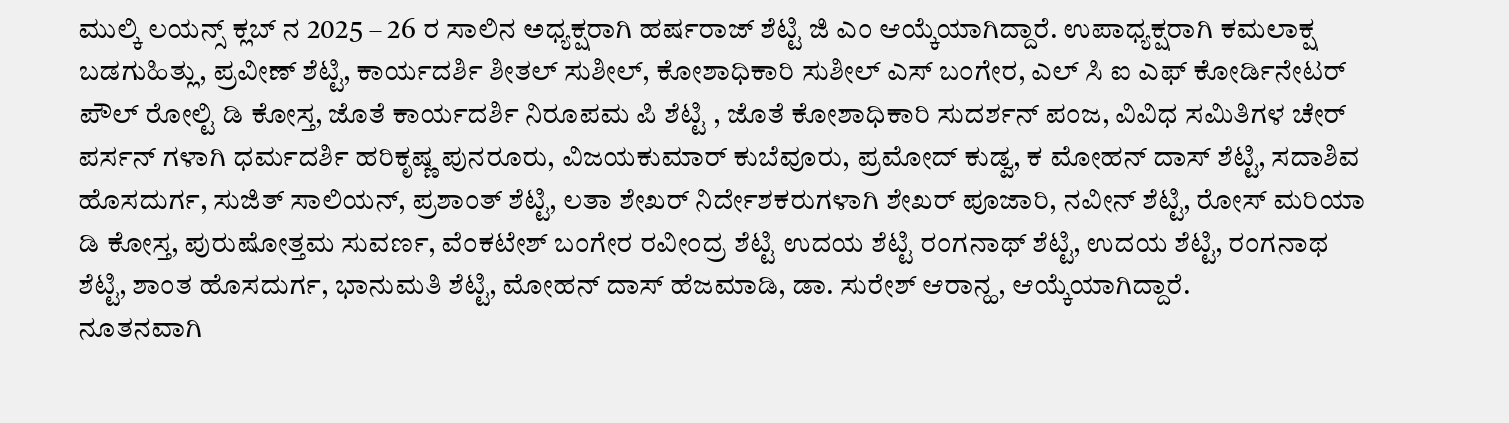ಮುಲ್ಕಿ ಲಯನ್ಸ್ ಕ್ಲಬ್ ನ 2025 – 26 ರ ಸಾಲಿನ ಅಧ್ಯಕ್ಷರಾಗಿ ಹರ್ಷರಾಜ್ ಶೆಟ್ಟಿ ಜಿ ಎಂ ಆಯ್ಕೆಯಾಗಿದ್ದಾರೆ. ಉಪಾಧ್ಯಕ್ಷರಾಗಿ ಕಮಲಾಕ್ಷ ಬಡಗುಹಿತ್ಲು, ಪ್ರವೀಣ್ ಶೆಟ್ಟಿ, ಕಾರ್ಯದರ್ಶಿ ಶೀತಲ್ ಸುಶೀಲ್, ಕೋಶಾಧಿಕಾರಿ ಸುಶೀಲ್ ಎಸ್ ಬಂಗೇರ, ಎಲ್ ಸಿ ಐ ಎಫ್ ಕೋರ್ಡಿನೇಟರ್ ಪೌಲ್ ರೋಲ್ಟಿ ಡಿ ಕೋಸ್ತ, ಜೊತೆ ಕಾರ್ಯದರ್ಶಿ ನಿರೂಪಮ ಪಿ ಶೆಟ್ಟಿ , ಜೊತೆ ಕೋಶಾಧಿಕಾರಿ ಸುದರ್ಶನ್ ಪಂಜ, ವಿವಿಧ ಸಮಿತಿಗಳ ಚೇರ್ ಪರ್ಸನ್ ಗಳಾಗಿ ಧರ್ಮದರ್ಶಿ ಹರಿಕೃಷ್ಣ ಪುನರೂರು, ವಿಜಯಕುಮಾರ್ ಕುಬೆವೂರು, ಪ್ರಮೋದ್ ಕುಡ್ವ, ಕ ಮೋಹನ್ ದಾಸ್ ಶೆಟ್ಟಿ, ಸದಾಶಿವ ಹೊಸದುರ್ಗ, ಸುಜಿತ್ ಸಾಲಿಯನ್, ಪ್ರಶಾಂತ್ ಶೆಟ್ಟಿ, ಲತಾ ಶೇಖರ್ ನಿರ್ದೇಶಕರುಗಳಾಗಿ ಶೇಖರ್ ಪೂಜಾರಿ, ನವೀನ್ ಶೆಟ್ಟಿ, ರೋಸ್ ಮರಿಯಾ ಡಿ ಕೋಸ್ತ, ಪುರುಷೋತ್ತಮ ಸುವರ್ಣ, ವೆಂಕಟೇಶ್ ಬಂಗೇರ ರವೀಂದ್ರ ಶೆಟ್ಟಿ ಉದಯ ಶೆಟ್ಟಿ ರಂಗನಾಥ್ ಶೆಟ್ಟಿ, ಉದಯ ಶೆಟ್ಟಿ, ರಂಗನಾಥ ಶೆಟ್ಟಿ, ಶಾಂತ ಹೊಸದುರ್ಗ, ಭಾನುಮತಿ ಶೆಟ್ಟಿ, ಮೋಹನ್ ದಾಸ್ ಹೆಜಮಾಡಿ, ಡಾ. ಸುರೇಶ್ ಆರಾನ್ಹ, ಆಯ್ಕೆಯಾಗಿದ್ದಾರೆ.
ನೂತನವಾಗಿ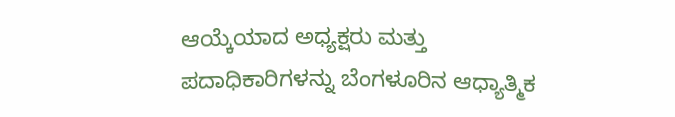ಆಯ್ಕೆಯಾದ ಅಧ್ಯಕ್ಷರು ಮತ್ತು ಪದಾಧಿಕಾರಿಗಳನ್ನು ಬೆಂಗಳೂರಿನ ಆಧ್ಯಾತ್ಮಿಕ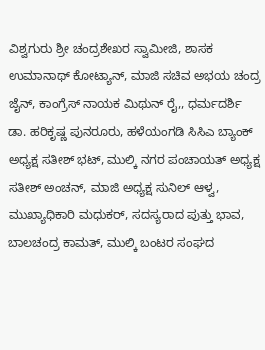ವಿಶ್ವಗುರು ಶ್ರೀ ಚಂದ್ರಶೇಖರ ಸ್ವಾಮೀಜಿ, ಶಾಸಕ ಉಮಾನಾಥ್ ಕೋಟ್ಯಾನ್, ಮಾಜಿ ಸಚಿವ ಅಭಯ ಚಂದ್ರ ಜೈನ್, ಕಾಂಗ್ರೆಸ್ ನಾಯಕ ಮಿಥುನ್ ರೈ,, ಧರ್ಮದರ್ಶಿ ಡಾ. ಹರಿಕೃಷ್ಣ ಪುನರೂರು, ಹಳೆಯಂಗಡಿ ಸಿಸಿಎ ಬ್ಯಾಂಕ್ ಅಧ್ಯಕ್ಷ ಸತೀಶ್ ಭಟ್, ಮುಲ್ಕಿ ನಗರ ಪಂಚಾಯತ್ ಅಧ್ಯಕ್ಷ ಸತೀಶ್ ಅಂಚನ್, ಮಾಜಿ ಅಧ್ಯಕ್ಷ ಸುನಿಲ್ ಆಳ್ವ, ಮುಖ್ಯಾಧಿಕಾರಿ ಮಧುಕರ್, ಸದಸ್ಯರಾದ ಪುತ್ತು ಭಾವ, ಬಾಲಚಂದ್ರ ಕಾಮತ್, ಮುಲ್ಕಿ ಬಂಟರ ಸಂಘದ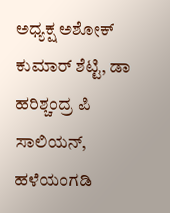ಅಧ್ಯಕ್ಷ ಅಶೋಕ್ ಕುಮಾರ್ ಶೆಟ್ಟಿ, ಡಾ ಹರಿಶ್ಚಂದ್ರ ಪಿ ಸಾಲಿಯನ್, ಹಳೆಯಂಗಡಿ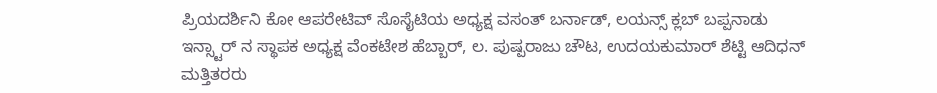ಪ್ರಿಯದರ್ಶಿನಿ ಕೋ ಆಪರೇಟಿವ್ ಸೊಸೈಟಿಯ ಅಧ್ಯಕ್ಷ ವಸಂತ್ ಬರ್ನಾಡ್, ಲಯನ್ಸ್ ಕ್ಲಬ್ ಬಪ್ಪನಾಡು ಇನ್ಸ್ಟಾರ್ ನ ಸ್ಥಾಪಕ ಅಧ್ಯಕ್ಷ ವೆಂಕಟೇಶ ಹೆಬ್ಬಾರ್, ಲ. ಪುಷ್ಪರಾಜು ಚೌಟ, ಉದಯಕುಮಾರ್ ಶೆಟ್ಟಿ ಆದಿಧನ್ ಮತ್ತಿತರರು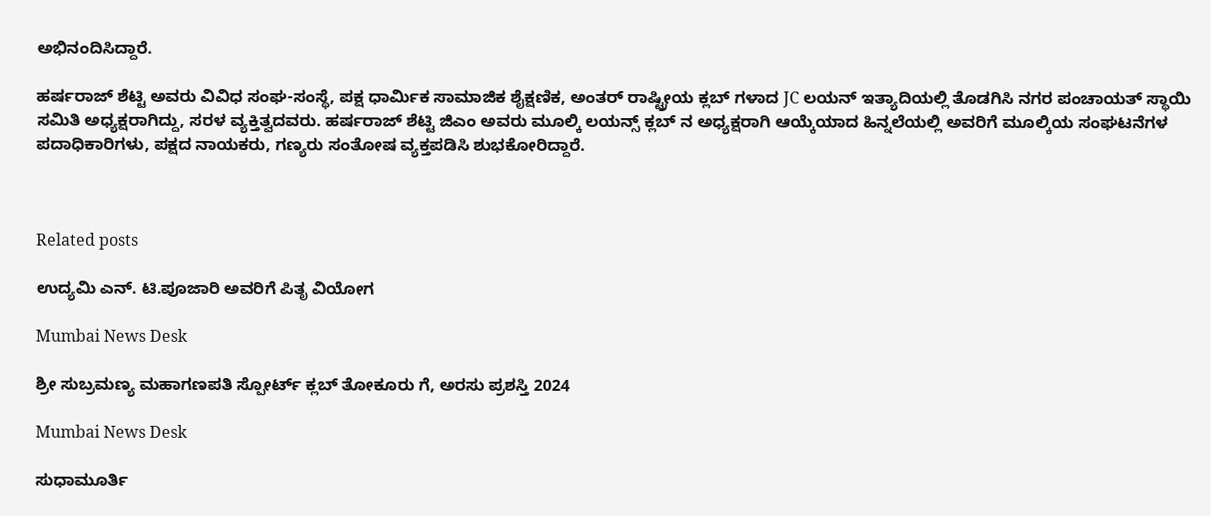ಅಭಿನಂದಿಸಿದ್ದಾರೆ.

ಹರ್ಷರಾಜ್ ಶೆಟ್ಟಿ ಅವರು ವಿವಿಧ ಸಂಘ-ಸಂಸ್ಥೆ, ಪಕ್ಷ ಧಾರ್ಮಿಕ ಸಾಮಾಜಿಕ ಶೈಕ್ಷಣಿಕ, ಅಂತರ್ ರಾಷ್ಟ್ರೀಯ ಕ್ಲಬ್ ಗಳಾದ JC ಲಯನ್ ಇತ್ಯಾದಿಯಲ್ಲಿ ತೊಡಗಿಸಿ ನಗರ ಪಂಚಾಯತ್ ಸ್ಥಾಯಿ ಸಮಿತಿ ಅಧ್ಯಕ್ಷರಾಗಿದ್ದು, ಸರಳ ವ್ಯಕ್ತಿತ್ವದವರು. ಹರ್ಷರಾಜ್ ಶೆಟ್ಟಿ ಜಿಎಂ ಅವರು ಮೂಲ್ಕಿ ಲಯನ್ಸ್ ಕ್ಲಬ್ ನ ಅಧ್ಯಕ್ಷರಾಗಿ ಆಯ್ಕೆಯಾದ ಹಿನ್ನಲೆಯಲ್ಲಿ ಅವರಿಗೆ ಮೂಲ್ಕಿಯ ಸಂಘಟನೆಗಳ ಪದಾಧಿಕಾರಿಗಳು, ಪಕ್ಷದ ನಾಯಕರು, ಗಣ್ಯರು ಸಂತೋಷ ವ್ಯಕ್ತಪಡಿಸಿ ಶುಭಕೋರಿದ್ದಾರೆ.



Related posts

ಉದ್ಯಮಿ ಎನ್. ಟಿ.ಪೂಜಾರಿ ಅವರಿಗೆ ಪಿತೃ ವಿಯೋಗ

Mumbai News Desk

ಶ್ರೀ ಸುಬ್ರಮಣ್ಯ ಮಹಾಗಣಪತಿ ಸ್ಪೋರ್ಟ್ ಕ್ಲಬ್ ತೋಕೂರು ಗೆ, ಅರಸು ಪ್ರಶಸ್ತಿ 2024

Mumbai News Desk

ಸುಧಾಮೂರ್ತಿ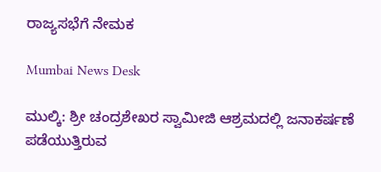ರಾಜ್ಯಸಭೆಗೆ ನೇಮಕ

Mumbai News Desk

ಮುಲ್ಕಿ: ಶ್ರೀ ಚಂದ್ರಶೇಖರ ಸ್ವಾಮೀಜಿ ಆಶ್ರಮದಲ್ಲಿ ಜನಾಕರ್ಷಣೆ ಪಡೆಯುತ್ತಿರುವ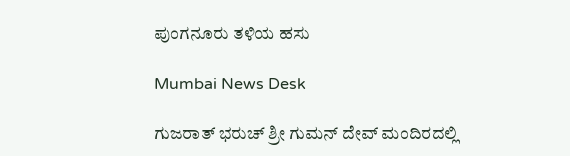ಪುಂಗನೂರು ತಳಿಯ ಹಸು

Mumbai News Desk

ಗುಜರಾತ್ ಭರುಚ್ ಶ್ರೀ ಗುಮನ್ ದೇವ್ ಮಂದಿರದಲ್ಲಿ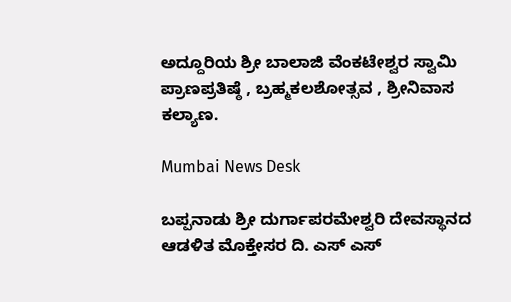ಅದ್ದೂರಿಯ ಶ್ರೀ ಬಾಲಾಜಿ ವೆಂಕಟೇಶ್ವರ ಸ್ವಾಮಿ ಪ್ರಾಣಪ್ರತಿಷ್ಠೆ , ಬ್ರಹ್ಮಕಲಶೋತ್ಸವ , ಶ್ರೀನಿವಾಸ ಕಲ್ಯಾಣ.

Mumbai News Desk

ಬಪ್ಪನಾಡು ಶ್ರೀ ದುರ್ಗಾಪರಮೇಶ್ವರಿ ದೇವಸ್ಥಾನದ ಆಡಳಿತ ಮೊಕ್ತೇಸರ ದಿ. ಎಸ್ ಎಸ್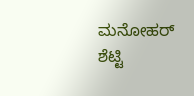ಮನೋಹರ್ ಶೆಟ್ಟಿ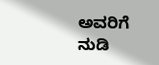ಅವರಿಗೆ ನುಡಿ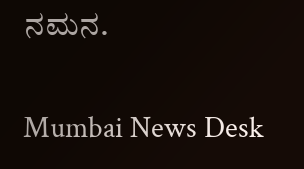ನಮನ.

Mumbai News Desk